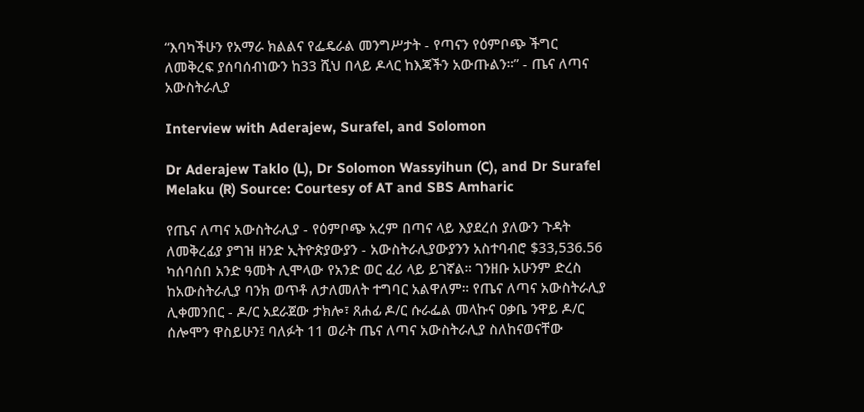“እባካችሁን የአማራ ክልልና የፌዴራል መንግሥታት - የጣናን የዕምቦጭ ችግር ለመቅረፍ ያሰባሰብነውን ከ33 ሺህ በላይ ዶላር ከእጃችን አውጡልን።” - ጤና ለጣና አውስትራሊያ

Interview with Aderajew, Surafel, and Solomon

Dr Aderajew Taklo (L), Dr Solomon Wassyihun (C), and Dr Surafel Melaku (R) Source: Courtesy of AT and SBS Amharic

የጤና ለጣና አውስትራሊያ - የዕምቦጭ አረም በጣና ላይ እያደረሰ ያለውን ጉዳት ለመቅረፊያ ያግዝ ዘንድ ኢትዮጵያውያን - አውስትራሊያውያንን አስተባብሮ $33,536.56 ካሰባሰበ አንድ ዓመት ሊሞላው የአንድ ወር ፈሪ ላይ ይገኛል። ገንዘቡ አሁንም ድረስ ከአውስትራሊያ ባንክ ወጥቶ ለታለመለት ተግባር አልዋለም። የጤና ለጣና አውስትራሊያ ሊቀመንበር - ዶ/ር አደራጀው ታክሎ፣ ጸሐፊ ዶ/ር ሱራፌል መላኩና ዐቃቤ ንዋይ ዶ/ር ሰሎሞን ዋስይሁን፤ ባለፉት 11 ወራት ጤና ለጣና አውስትራሊያ ስለከናወናቸው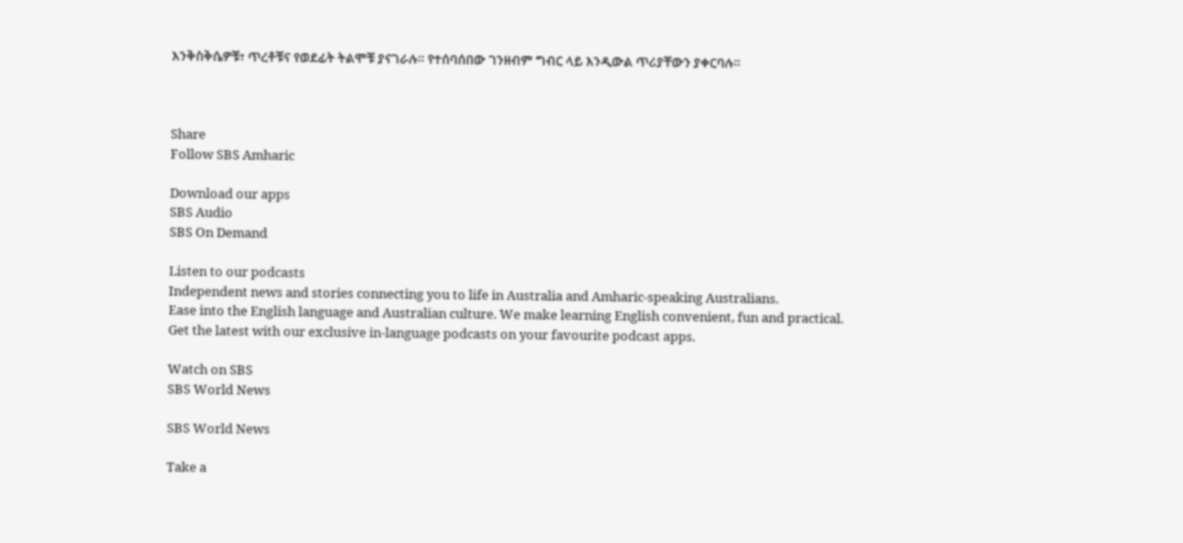እንቅስቅሴዎቹ፣ ጥረቶቹና የወደፊት ትልሞቹ ያናገራሉ። የተሰባሰበው ገንዘብም ግብር ላይ እንዲውል ጥሪያቸውን ያቀርባሉ።



Share
Follow SBS Amharic

Download our apps
SBS Audio
SBS On Demand

Listen to our podcasts
Independent news and stories connecting you to life in Australia and Amharic-speaking Australians.
Ease into the English language and Australian culture. We make learning English convenient, fun and practical.
Get the latest with our exclusive in-language podcasts on your favourite podcast apps.

Watch on SBS
SBS World News

SBS World News

Take a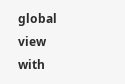global view with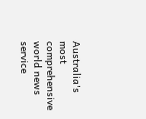Australia's most comprehensive world news service